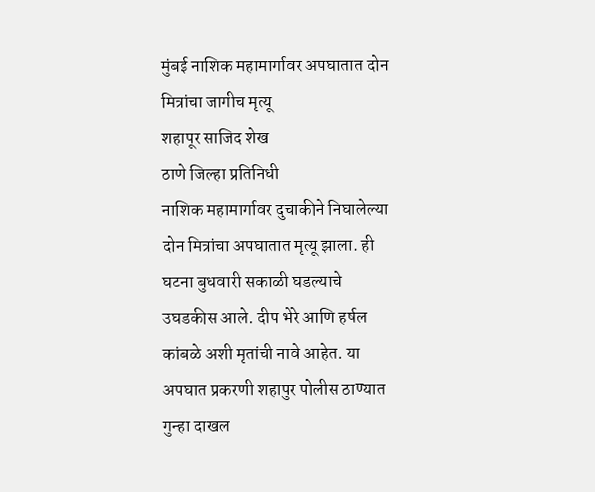मुंबई नाशिक महामार्गावर अपघातात दोन मित्रांचा जागीच मृत्यू
शहापूर साजिद शेख
ठाणे जिल्हा प्रतिनिधी
नाशिक महामार्गावर दुचाकीने निघालेल्या दोन मित्रांचा अपघातात मृत्यू झाला. ही घटना बुधवारी सकाळी घडल्याचे उघडकीस आले. दीप भेरे आणि हर्षल कांबळे अशी मृतांची नावे आहेत. या अपघात प्रकरणी शहापुर पोलीस ठाण्यात गुन्हा दाखल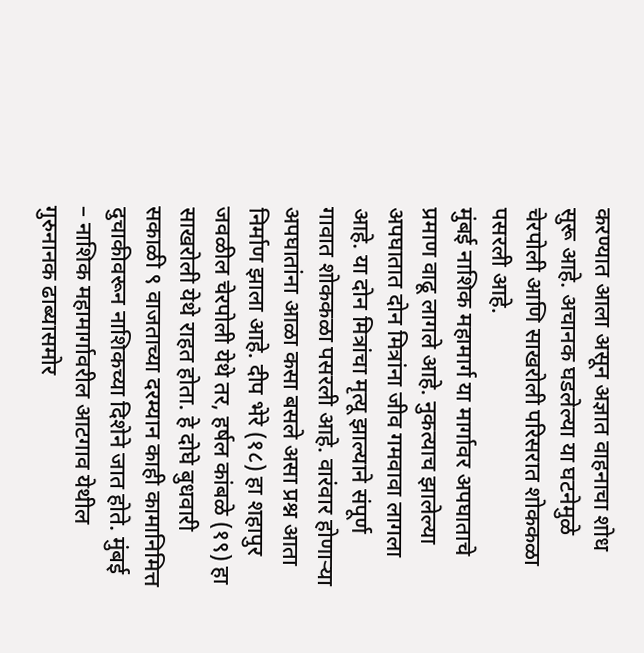करण्यात आला असून अज्ञात वाहनाचा शोध सुरू आहे. अचानक घडलेल्या या घटनेमुळे चेरपोली आणि साखरोली परिसरात शोककळा पसरली आहे.
मुंबई नाशिक महामार्ग या मार्गावर अपघाताचे प्रमाण वाढू लागले आहे. नुकत्याच झालेल्या अपघातात दोन मित्रांना जीव गमवावा लागला आहे. या दोन मित्रांचा मृत्यू झाल्याने संपूर्ण गावात शोककळा पसरली आहे. वारंवार होणाऱ्या अपघातांना आळा कसा बसले असा प्रश्न आता निर्माण झाला आहे. दीप भेरे (१८) हा शहापुर जवळील चेरपोली येथे तर, हर्षल कांबळे (१९) हा साखरोली येथे राहत होता. हे दोघे बुधवारी सकाळी ९ वाजताच्या दरम्यान काही कामानिमित्त दुचाकीवरून नाशिकच्या दिशेने जात होते. मुंबई – नाशिक महामार्गावरील आटगाव येथील गुरुनानक ढाब्यासमोर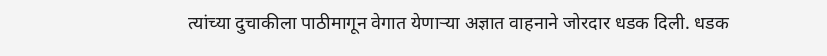त्यांच्या दुचाकीला पाठीमागून वेगात येणाऱ्या अज्ञात वाहनाने जोरदार धडक दिली. धडक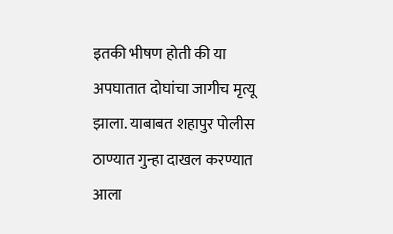इतकी भीषण होती की या अपघातात दोघांचा जागीच मृत्यू झाला. याबाबत शहापुर पोलीस ठाण्यात गुन्हा दाखल करण्यात आला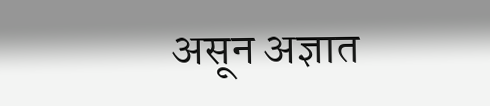असून अज्ञात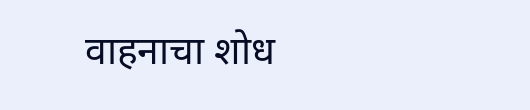वाहनाचा शोध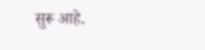सुरू आहे.